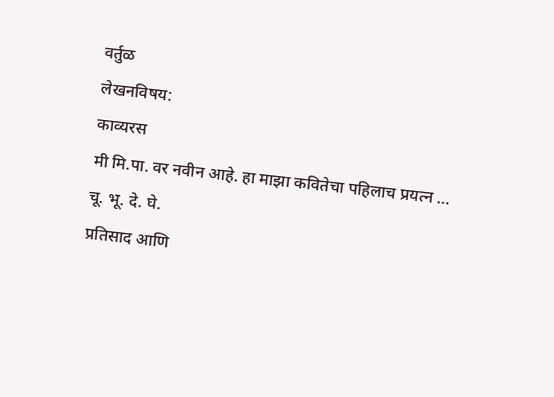वर्तुळ
लेखनविषय:
काव्यरस
मी मि.पा. वर नवीन आहे. हा माझा कवितेचा पहिलाच प्रयत्न …
चू. भू. दे. घे.
प्रतिसाद आणि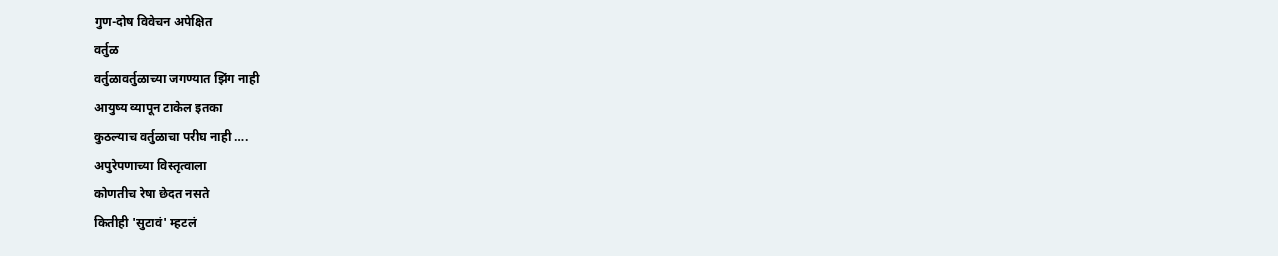गुण-दोष विवेचन अपेक्षित
वर्तुळ
वर्तुळावर्तुळाच्या जगण्यात झिंग नाही
आयुष्य व्यापून टाकेल इतका
कुठल्याच वर्तुळाचा परीघ नाही ….
अपुरेपणाच्या विस्तृत्वाला
कोणतीच रेषा छेदत नसते
कितीही 'सुटावं' म्हटलं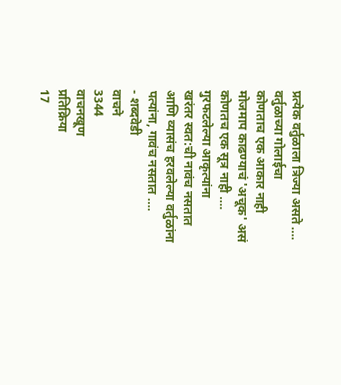प्रत्येक वर्तुळाला त्रिज्या असते ….
वर्तुळाच्या गोलाईचा
कोणताच एक आकार नाही
मोजमाप काढण्याचं 'अचूक' असं
कोणतच एक सूत्र नाही ….
गुरफटलेल्या आकृत्यांना
खरंतर स्वत:ची नावंच नसतात
आणि व्यासंच हरवलेल्या वर्तुळांना
पत्यांना, गावंच नसतात ….
- शब्दवेडी
वाचने
3344
वाचनखूण
प्रतिक्रिया
17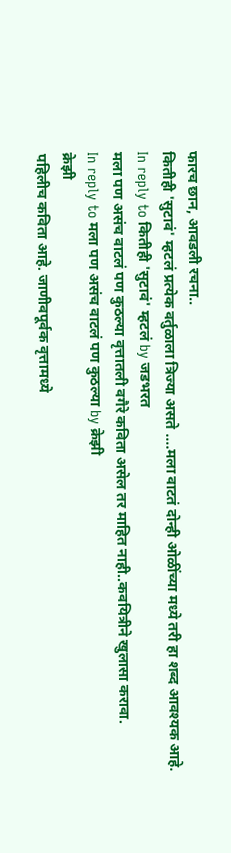फारच छान, आवडली रचना..
कितीही 'सुटावं' म्हटलं प्रत्येक वर्तुळाला त्रिज्या असते ….मला वाटतं दोन्ही ओळींच्या मध्ये तरी हा शब्द आवश्यक आहे.
In reply to कितीही 'सुटावं' म्हटलं by जडभरत
मला पण असंच वाटलं पण कुठल्या वृत्तातली वगैरे कविता असेल तर माहित नाही..कवयित्रीने खुलासा करावा.
In reply to मला पण असंच वाटलं पण कुठल्या by क्रेझी
क्रेझी
पहिलीच कविता आहे. जाणीवपूर्वक वृत्तामध्ये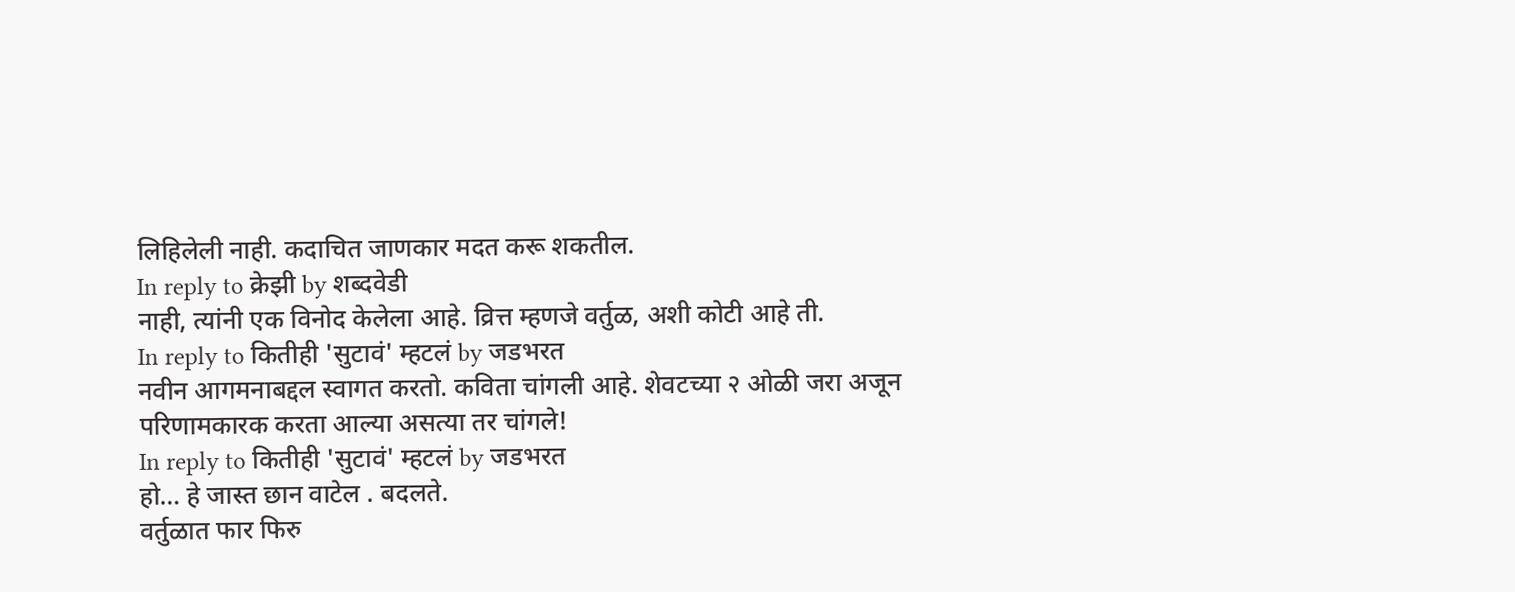लिहिलेली नाही. कदाचित जाणकार मदत करू शकतील.
In reply to क्रेझी by शब्दवेडी
नाही, त्यांनी एक विनोद केलेला आहे. व्रित्त म्हणजे वर्तुळ, अशी कोटी आहे ती.
In reply to कितीही 'सुटावं' म्हटलं by जडभरत
नवीन आगमनाबद्दल स्वागत करतो. कविता चांगली आहे. शेवटच्या २ ओळी जरा अजून परिणामकारक करता आल्या असत्या तर चांगले!
In reply to कितीही 'सुटावं' म्हटलं by जडभरत
हो… हे जास्त छान वाटेल . बदलते.
वर्तुळात फार फिरु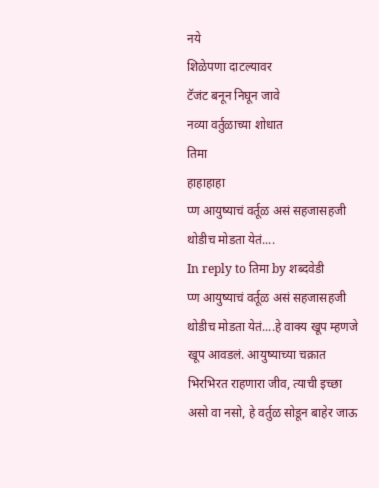नये
शिळेपणा दाटल्यावर
टॅजंट बनून निघून जावे
नव्या वर्तुळाच्या शोधात
तिमा
हाहाहाहा
प्ण आयुष्याचं वर्तूळ असं सहजासहजी थोडीच मोडता येतं....
In reply to तिमा by शब्दवेडी
प्ण आयुष्याचं वर्तूळ असं सहजासहजी थोडीच मोडता येतं....हे वाक्य खूप म्हणजे खूप आवडलं. आयुष्याच्या चक्रात भिरभिरत राहणारा जीव, त्याची इच्छा असो वा नसो, हे वर्तुळ सोडून बाहेर जाऊ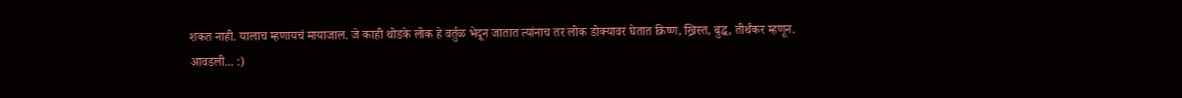शकत नाही. यालाच म्हणायचं मायाजाल. जे काही थोडके लोक हे वर्तुळ भेदून जातात त्यांनाच तर लोक डोक्यावर घेतात क्रिष्ण, ख्रिस्त, बुद्ध, तीर्थंकर म्हणून.
आवडली... :)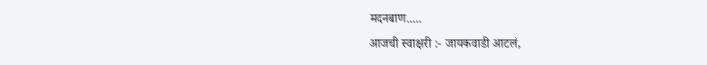मदनबाण.....
आजची स्वाक्षरी :- जायकवाडी आटलं,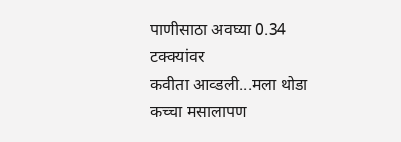पाणीसाठा अवघ्या 0.34 टक्क्यांवर
कवीता आव्डली...मला थोडा कच्चा मसालापण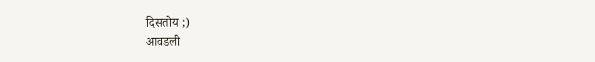दिसतोय ;)
आवडली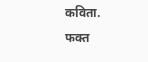कविता.
फक्त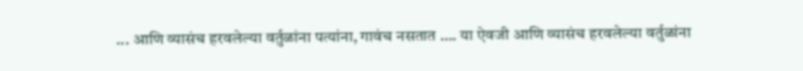... आणि व्यासंच हरवलेल्या वर्तुळांना पत्यांना, गावंच नसतात …. या ऐवजी आणि व्यासंच हरवलेल्या वर्तुळांना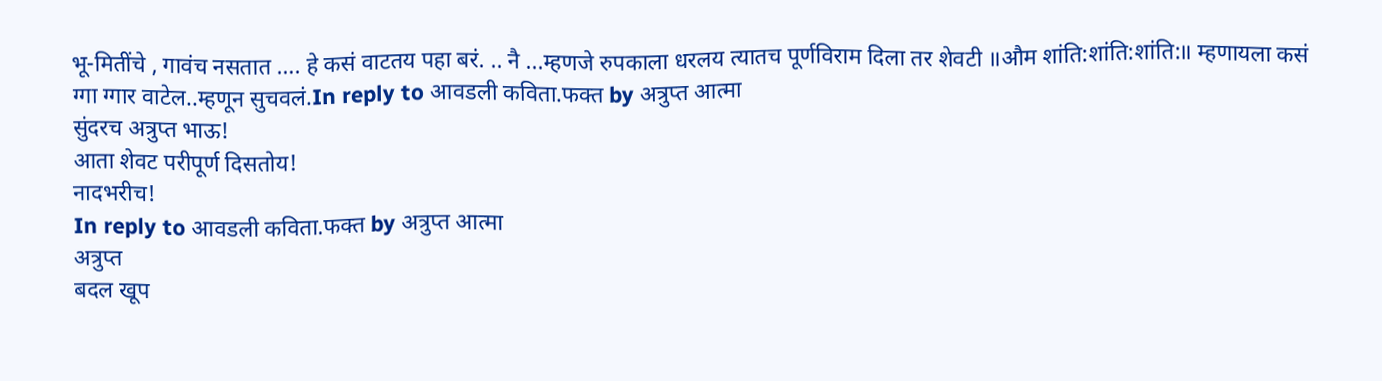भू-मितींचे , गावंच नसतात …. हे कसं वाटतय पहा बरं. .. नै ...म्हणजे रुपकाला धरलय त्यातच पूर्णविराम दिला तर शेवटी ॥औम शांति:शांति:शांति:॥ म्हणायला कसं ग्गा ग्गार वाटेल..म्हणून सुचवलं.In reply to आवडली कविता.फक्त by अत्रुप्त आत्मा
सुंदरच अत्रुप्त भाऊ!
आता शेवट परीपूर्ण दिसतोय!
नादभरीच!
In reply to आवडली कविता.फक्त by अत्रुप्त आत्मा
अत्रुप्त
बदल खूप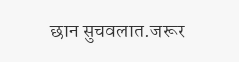छान सुचवलात.जरूर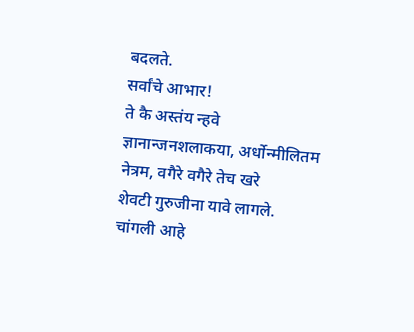बदलते.
सर्वांचे आभार!
ते कै अस्तंय न्हवे
ज्ञानान्जनशलाकया, अर्धोन्मीलितम नेत्रम, वगैरे वगैरे तेच खरे
शेवटी गुरुजीना यावे लागले.
चांगली आहे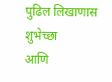पुढिल लिखाणास शुभेच्छा
आणि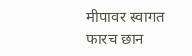मीपावर स्वागत
फारच छान